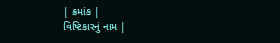| ક્રમાંક |
વિષ્ટિકારનું નામ |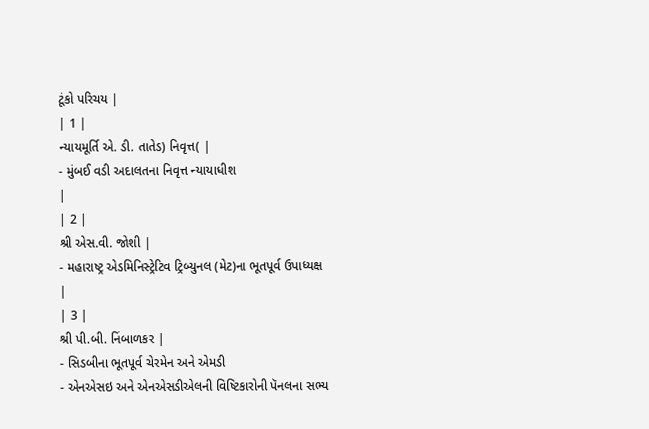ટૂંકો પરિચય |
| 1 |
ન્યાયમૂર્તિ એ. ડી. તાતેડ) નિવૃત્ત( |
- મુંબઈ વડી અદાલતના નિવૃત્ત ન્યાયાધીશ
|
| 2 |
શ્રી એસ.વી. જોશી |
- મહારાષ્ટ્ર એડમિનિસ્ટ્રેટિવ ટ્રિબ્યુનલ (મેટ)ના ભૂતપૂર્વ ઉપાધ્યક્ષ
|
| 3 |
શ્રી પી.બી. નિંબાળકર |
- સિડબીના ભૂતપૂર્વ ચેરમેન અને એમડી
- એનએસઇ અને એનએસડીએલની વિષ્ટિકારોની પૅનલના સભ્ય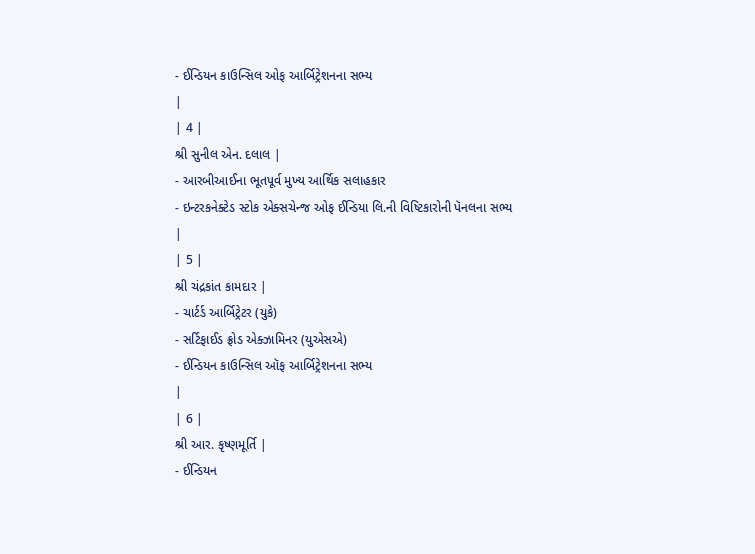- ઈન્ડિયન કાઉન્સિલ ઓફ આર્બિટ્રેશનના સભ્ય
|
| 4 |
શ્રી સુનીલ એન. દલાલ |
- આરબીઆઈના ભૂતપૂર્વ મુખ્ય આર્થિક સલાહકાર
- ઇન્ટરકનેક્ટેડ સ્ટોક એક્સચેન્જ ઓફ ઈન્ડિયા લિ.ની વિષ્ટિકારોની પૅનલના સભ્ય
|
| 5 |
શ્રી ચંદ્રકાંત કામદાર |
- ચાર્ટર્ડ આર્બિટ્રેટર (યુકે)
- સર્ટિફાઈડ ફ્રોડ એક્ઝામિનર (યુએસએ)
- ઈન્ડિયન કાઉન્સિલ ઑફ આર્બિટ્રેશનના સભ્ય
|
| 6 |
શ્રી આર. કૃષ્ણમૂર્તિ |
- ઈન્ડિયન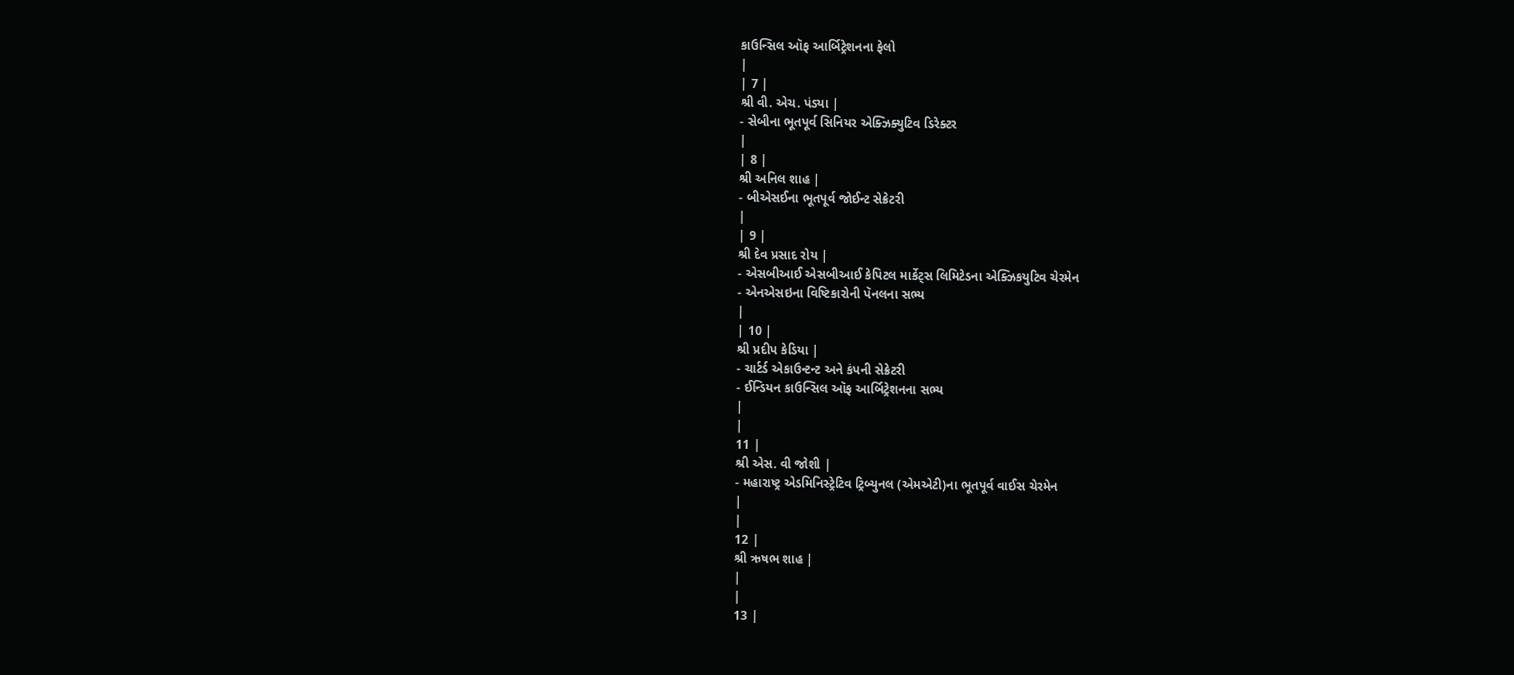કાઉન્સિલ ઑફ આર્બિટ્રેશનના ફેલો
|
| 7 |
શ્રી વી. એચ. પંડ્યા |
- સેબીના ભૂતપૂર્વ સિનિયર એક્ઝિક્યુટિવ ડિરેક્ટર
|
| 8 |
શ્રી અનિલ શાહ |
- બીએસઈના ભૂતપૂર્વ જોઈન્ટ સેક્રેટરી
|
| 9 |
શ્રી દેવ પ્રસાદ રોય |
- એસબીઆઈ એસબીઆઈ કેપિટલ માર્કેટ્સ લિમિટેડના એક્ઝિકયુટિવ ચેરમેન
- એનએસઇના વિષ્ટિકારોની પૅનલના સભ્ય
|
| 10 |
શ્રી પ્રદીપ કેડિયા |
- ચાર્ટર્ડ એકાઉન્ટન્ટ અને કંપની સેક્રેટરી
- ઈન્ડિયન કાઉન્સિલ ઑફ આર્બિટ્રેશનના સભ્ય
|
|
11 |
શ્રી એસ. વી જોશી |
- મહારાષ્ટ્ર એડમિનિસ્ટ્રેટિવ ટ્રિબ્યુનલ (એમએટી)ના ભૂતપૂર્વ વાઈસ ચેરમેન
|
|
12 |
શ્રી ઋષભ શાહ |
|
|
13 |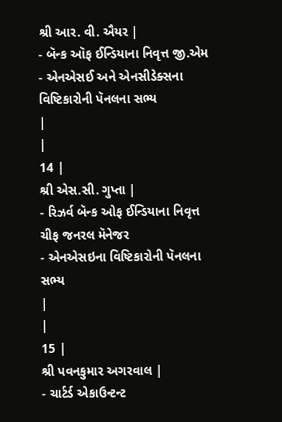શ્રી આર. વી. ઐયર |
- બૅન્ક ઑફ ઈન્ડિયાના નિવૃત્ત જી.એમ
- એનએસઈ અને એનસીડેક્સના વિષ્ટિકારોની પૅનલના સભ્ય
|
|
14 |
શ્રી એસ.સી. ગુપ્તા |
- રિઝર્વ બૅન્ક ઓફ ઈન્ડિયાના નિવૃત્ત ચીફ જનરલ મૅનેજર
- એનએસઇના વિષ્ટિકારોની પૅનલના સભ્ય
|
|
15 |
શ્રી પવનકુમાર અગરવાલ |
- ચાર્ટર્ડ એકાઉન્ટન્ટ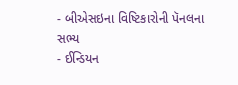- બીએસઇના વિષ્ટિકારોની પૅનલના સભ્ય
- ઈન્ડિયન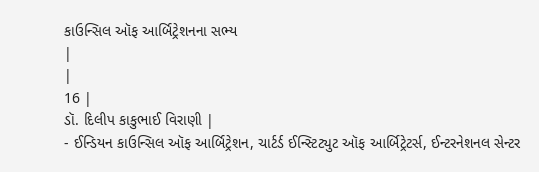કાઉન્સિલ ઑફ આર્બિટ્રેશનના સભ્ય
|
|
16 |
ડૉ. દિલીપ કાકુભાઈ વિરાણી |
- ઈન્ડિયન કાઉન્સિલ ઑફ આર્બિટ્રેશન, ચાર્ટર્ડ ઈન્સ્ટિટ્યુટ ઑફ આર્બિટ્રેટર્સ, ઈન્ટરનેશનલ સેન્ટર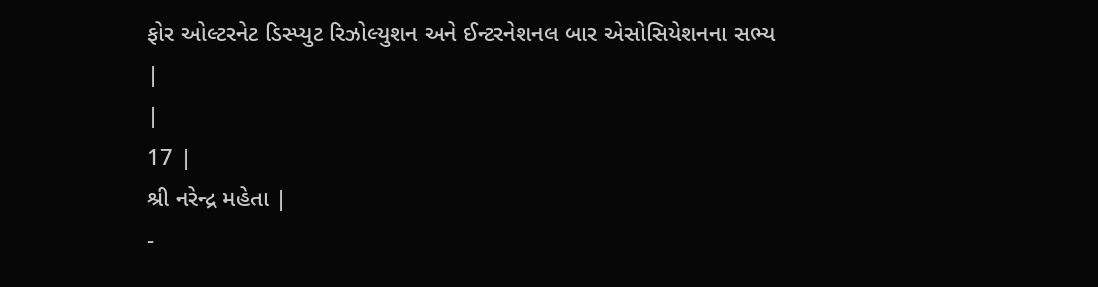ફોર ઓલ્ટરનેટ ડિસ્પ્યુટ રિઝોલ્યુશન અને ઈન્ટરનેશનલ બાર એસોસિયેશનના સભ્ય
|
|
17 |
શ્રી નરેન્દ્ર મહેતા |
-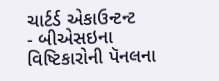ચાર્ટર્ડ એકાઉન્ટન્ટ
- બીએસઇના વિષ્ટિકારોની પૅનલના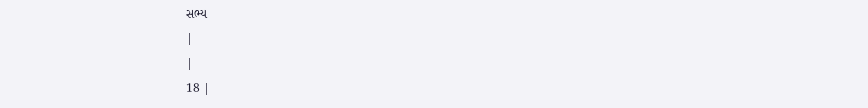સભ્ય
|
|
18 |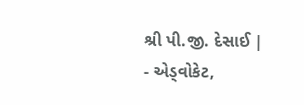શ્રી પી.જી. દેસાઈ |
- એડ્વોકેટ,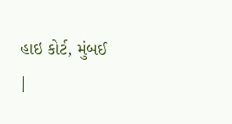હાઇ કોર્ટ, મુંબઈ
|